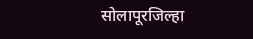सोलापूरजिल्हा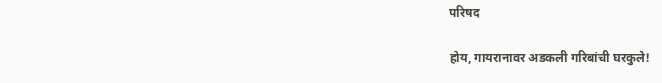परिषद

होय, गायरानावर अडकली गरिबांची घरकुले!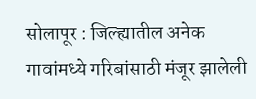सोलापूर : जिल्ह्यातील अनेक गावांमध्ये गरिबांसाठी मंजूर झालेली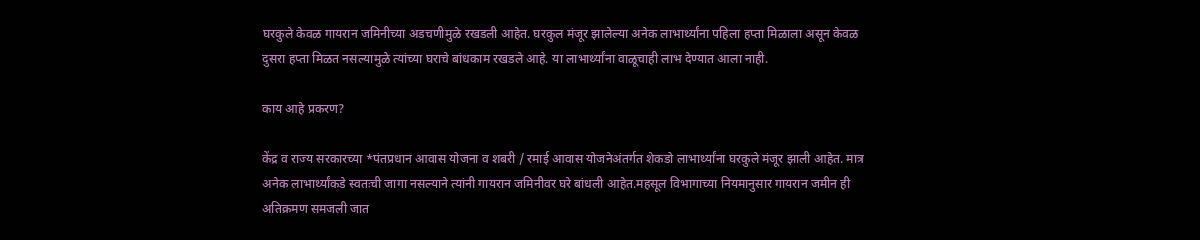घरकुले केवळ गायरान जमिनीच्या अडचणीमुळे रखडली आहेत. घरकुल मंजूर झालेल्या अनेक लाभार्थ्यांना पहिला हप्ता मिळाला असून केवळ दुसरा हप्ता मिळत नसल्यामुळे त्यांच्या घराचे बांधकाम रखडले आहे. या लाभार्थ्यांना वाळूचाही लाभ देण्यात आला नाही.

काय आहे प्रकरण?

केंद्र व राज्य सरकारच्या *पंतप्रधान आवास योजना व शबरी / रमाई आवास योजनेअंतर्गत शेकडो लाभार्थ्यांना घरकुले मंजूर झाली आहेत. मात्र अनेक लाभार्थ्यांकडे स्वतःची जागा नसल्याने त्यांनी गायरान जमिनीवर घरे बांधली आहेत.महसूल विभागाच्या नियमानुसार गायरान जमीन ही अतिक्रमण समजली जात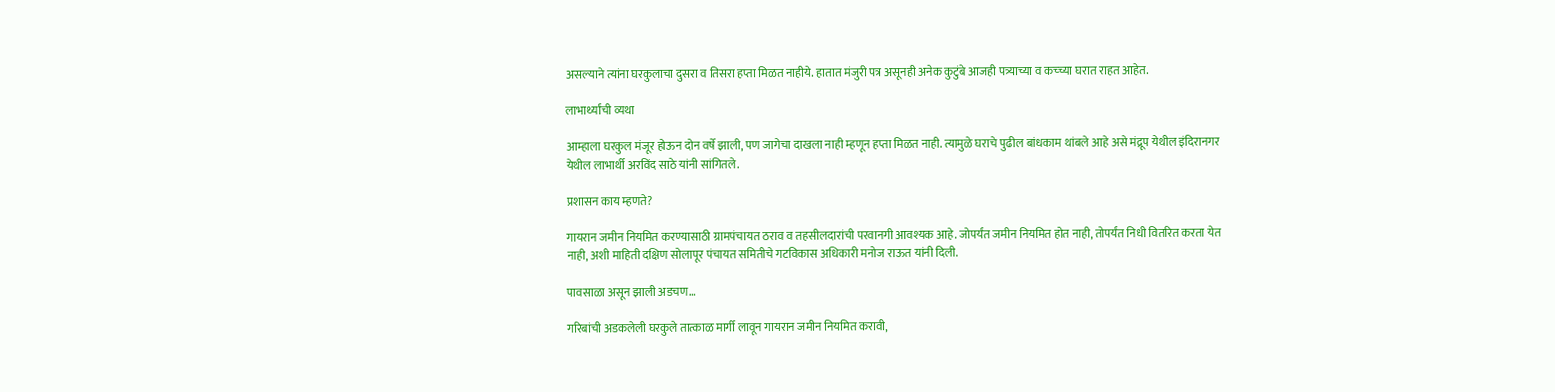असल्याने त्यांना घरकुलाचा दुसरा व तिसरा हप्ता मिळत नाहीये. हातात मंजुरी पत्र असूनही अनेक कुटुंबे आजही पत्र्याच्या व कच्च्या घरात राहत आहेत.

लाभार्थ्यांची व्यथा

आम्हाला घरकुल मंजूर होऊन दोन वर्षे झाली, पण जागेचा दाखला नाही म्हणून हप्ता मिळत नाही. त्यामुळे घराचे पुढील बांधकाम थांबले आहे असे मंद्रूप येथील इंदिरानगर येथील लाभार्थी अरविंद साठे यांनी सांगितले.

प्रशासन काय म्हणते?

गायरान जमीन नियमित करण्यासाठी ग्रामपंचायत ठराव व तहसीलदारांची परवानगी आवश्यक आहे. जोपर्यंत जमीन नियमित होत नाही, तोपर्यंत निधी वितरित करता येत नाही, अशी माहिती दक्षिण सोलापूर पंचायत समितीचे गटविकास अधिकारी मनोज राऊत यांनी दिली.

पावसाळा असून झाली अडचण…

गरिबांची अडकलेली घरकुले तात्काळ मार्गी लावून गायरान जमीन नियमित करावी,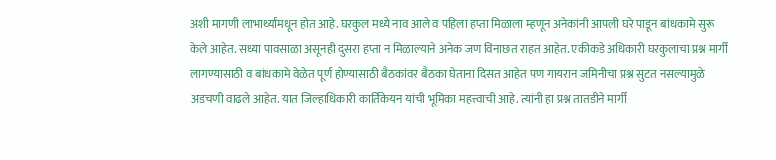अशी मागणी लाभार्थ्यांमधून होत आहे. घरकुल मध्ये नाव आले व पहिला हप्ता मिळाला म्हणून अनेकांनी आपली घरे पाडून बांधकामे सुरू केले आहेत. सध्या पावसाळा असूनही दुसरा हप्ता न मिळाल्याने अनेक जण विनाछत राहत आहेत. एकीकडे अधिकारी घरकुलाचा प्रश्न मार्गी लागण्यासाठी व बांधकामे वेळेत पूर्ण होण्यासाठी बैठकांवर बैठका घेताना दिसत आहेत पण गायरान जमिनीचा प्रश्न सुटत नसल्यामुळे अडचणी वाढले आहेत. यात जिल्हाधिकारी कार्तिकेयन यांची भूमिका महत्त्वाची आहे. त्यांनी हा प्रश्न तातडीने मार्गी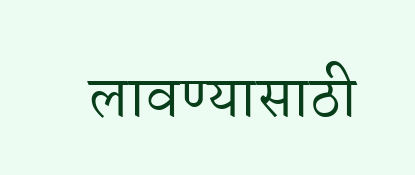लावण्यासाठी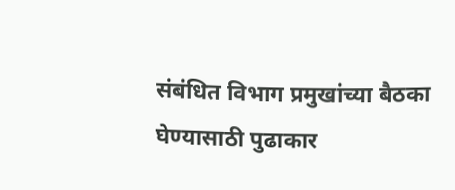संबंधित विभाग प्रमुखांच्या बैठका घेण्यासाठी पुढाकार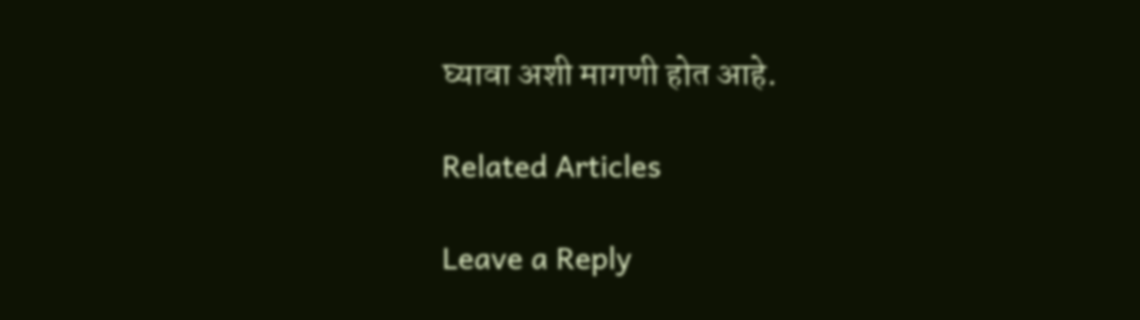घ्यावा अशी मागणी होत आहे.

Related Articles

Leave a Reply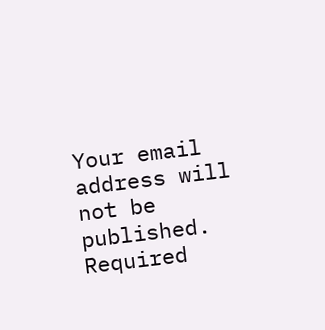Your email address will not be published. Required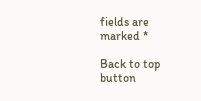fields are marked *

Back to top button